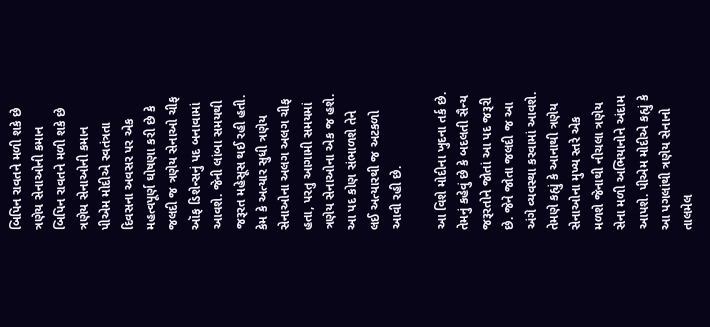બિપિન રાવતને મળી શકે છે ત્રણેય સેનાઓની કમાન
બિપિન રાવતને મળી શકે છે ત્રણેય સેનાઓની કમાન
પીએમ મોદીએ સ્વતંત્રતા દિવસના અવસર પર એક મહત્વપૂર્ણ ઘોષણા કરી છે કે જલદી જ ત્રણેય સેનાઓ ચીફ ઑફ ડિશેન્સનું પદ બનાવામાં આવશે. જેની લાંબા સમયથી જરૂરત મહેસૂસ થઈ રહી હતી. કેમ કે અત્યાર સુધી ત્રણેય સેનાઓના અલગ અલગ ચીફ હતા, પરતુ આગામી સમયમાં ત્રણેય સેનાઓના એક જ હશે. આ પદ કોણ સંભાળશે તેને લઈ અત્યારથી જ અટકળો આવી રહી છે.

આ વિશે મોદીના ખુદના તર્ક છે. તેમનું કહેવું છે કે બદલતી સૈન્ય જરૂરતોને જોતાં આ પદ જરૂરી છે. જેને જોતા જલદી જ આ અંગે વ્યવસ્થા કરવામાં આવશે. તેમણે કહ્યું કે આનાથી ત્રણેય સેનાઓના મુખ્ય સ્તરે એક મળશે જેનાથી નીચલા ત્રણેય સેના મળી અભિયાનોને અંદામ આપશે. પીએમ મોદીએ કહ્યું કે આ પગલાંથી ત્રણેય સેનાનો તાલમેલ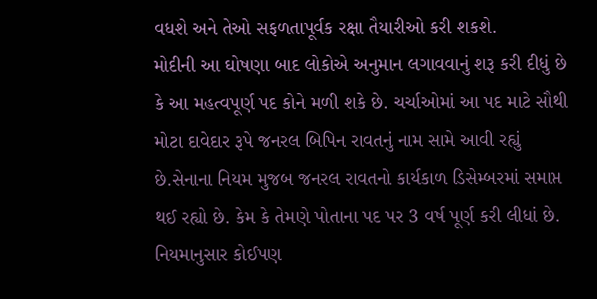વધશે અને તેઓ સફળતાપૂર્વક રક્ષા તૈયારીઓ કરી શકશે.
મોદીની આ ઘોષણા બાદ લોકોએ અનુમાન લગાવવાનું શરૂ કરી દીધું છે કે આ મહત્વપૂર્ણ પદ કોને મળી શકે છે. ચર્ચાઓમાં આ પદ માટે સૌથી મોટા દાવેદાર રૂપે જનરલ બિપિન રાવતનું નામ સામે આવી રહ્યું છે.સેનાના નિયમ મુજબ જનરલ રાવતનો કાર્યકાળ ડિસેમ્બરમાં સમાપ્ત થઈ રહ્યો છે. કેમ કે તેમણે પોતાના પદ પર 3 વર્ષ પૂર્ણ કરી લીધાં છે. નિયમાનુસાર કોઈપણ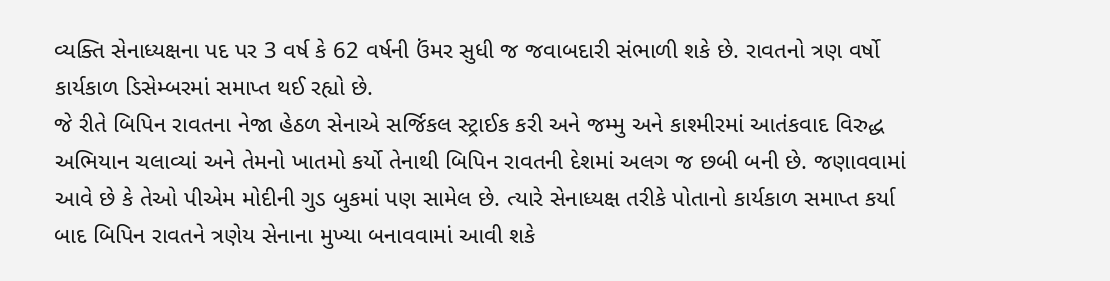વ્યક્તિ સેનાધ્યક્ષના પદ પર 3 વર્ષ કે 62 વર્ષની ઉંમર સુધી જ જવાબદારી સંભાળી શકે છે. રાવતનો ત્રણ વર્ષો કાર્યકાળ ડિસેમ્બરમાં સમાપ્ત થઈ રહ્યો છે.
જે રીતે બિપિન રાવતના નેજા હેઠળ સેનાએ સર્જિકલ સ્ટ્રાઈક કરી અને જમ્મુ અને કાશ્મીરમાં આતંકવાદ વિરુદ્ધ અભિયાન ચલાવ્યાં અને તેમનો ખાતમો કર્યો તેનાથી બિપિન રાવતની દેશમાં અલગ જ છબી બની છે. જણાવવામાં આવે છે કે તેઓ પીએમ મોદીની ગુડ બુકમાં પણ સામેલ છે. ત્યારે સેનાધ્યક્ષ તરીકે પોતાનો કાર્યકાળ સમાપ્ત કર્યા બાદ બિપિન રાવતને ત્રણેય સેનાના મુખ્યા બનાવવામાં આવી શકે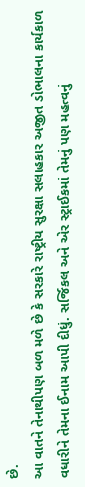છે.
આ વાતને તેનાથીપણ બળ મળે છે કે સરકારે રાષ્ટ્રીય સુરક્ષા સલાહકાર અજીત ડોભાલના કાર્યકાળ વધારીને તેમના ઈનામ આપી દીધું. સર્જિકલ અને એર સ્ટ્રાઈકમાં તેમનું પણ મહત્વનું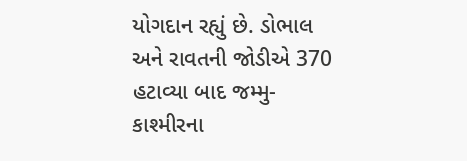યોગદાન રહ્યું છે. ડોભાલ અને રાવતની જોડીએ 370 હટાવ્યા બાદ જમ્મુ-કાશ્મીરના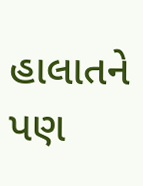હાલાતને પણ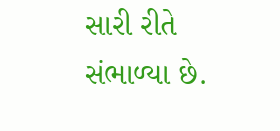સારી રીતે સંભાળ્યા છે.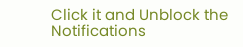Click it and Unblock the Notifications